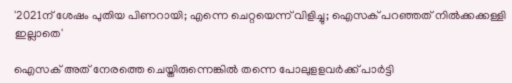'2021ന് ശേഷം പുതിയ പിണറായി; എന്നെ ചെറ്റയെന്ന് വിളിച്ചു; ഐസക് പറഞ്ഞത് നില്‍ക്കക്കള്ളി ഇല്ലാതെ'

ഐസക് അത് നേരത്തെ ചെയ്തിരുന്നെങ്കില്‍ തന്നെ പോലുളളവര്‍ക്ക് പാര്‍ട്ടി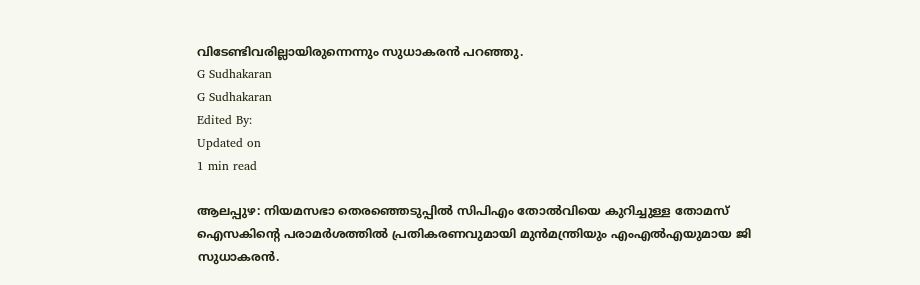വിടേണ്ടിവരില്ലായിരുന്നെന്നും സുധാകരന്‍ പറഞ്ഞു.
G Sudhakaran
G Sudhakaran
Edited By:
Updated on
1 min read

ആലപ്പുഴ: നിയമസഭാ തെരഞ്ഞെടുപ്പില്‍ സിപിഎം തോല്‍വിയെ കുറിച്ചുള്ള തോമസ് ഐസകിന്റെ പരാമര്‍ശത്തില്‍ പ്രതികരണവുമായി മുന്‍മന്ത്രിയും എംഎല്‍എയുമായ ജി സുധാകരന്‍.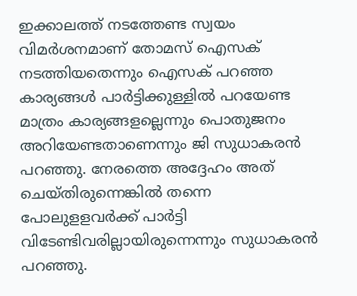ഇക്കാലത്ത് നടത്തേണ്ട സ്വയം വിമര്‍ശനമാണ് തോമസ് ഐസക് നടത്തിയതെന്നും ഐസക് പറഞ്ഞ കാര്യങ്ങള്‍ പാര്‍ട്ടിക്കുള്ളില്‍ പറയേണ്ട മാത്രം കാര്യങ്ങളല്ലെന്നും പൊതുജനം അറിയേണ്ടതാണെന്നും ജി സുധാകരന്‍ പറഞ്ഞു. നേരത്തെ അദ്ദേഹം അത് ചെയ്തിരുന്നെങ്കില്‍ തന്നെ പോലുളളവര്‍ക്ക് പാര്‍ട്ടി വിടേണ്ടിവരില്ലായിരുന്നെന്നും സുധാകരന്‍ പറഞ്ഞു.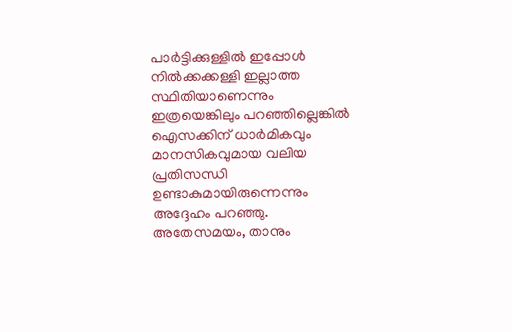പാര്‍ട്ടിക്കുള്ളില്‍ ഇപ്പോള്‍ നില്‍ക്കക്കള്ളി ഇല്ലാത്ത സ്ഥിതിയാണെന്നും ഇത്രയെങ്കിലും പറഞ്ഞില്ലെങ്കില്‍ ഐസക്കിന് ധാര്‍മികവും മാനസികവുമായ വലിയ പ്രതിസന്ധി ഉണ്ടാകുമായിരുന്നെന്നും അദ്ദേഹം പറഞ്ഞു. അതേസമയം, താനും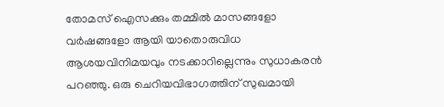തോമസ് ഐസക്കും തമ്മില്‍ മാസങ്ങളോ വര്‍ഷങ്ങളോ ആയി യാതൊരുവിധ ആശയവിനിമയവും നടക്കാറില്ലെന്നും സുധാകരന്‍ പറഞ്ഞു. ഒരു ചെറിയവിഭാഗത്തിന് സുഖമായി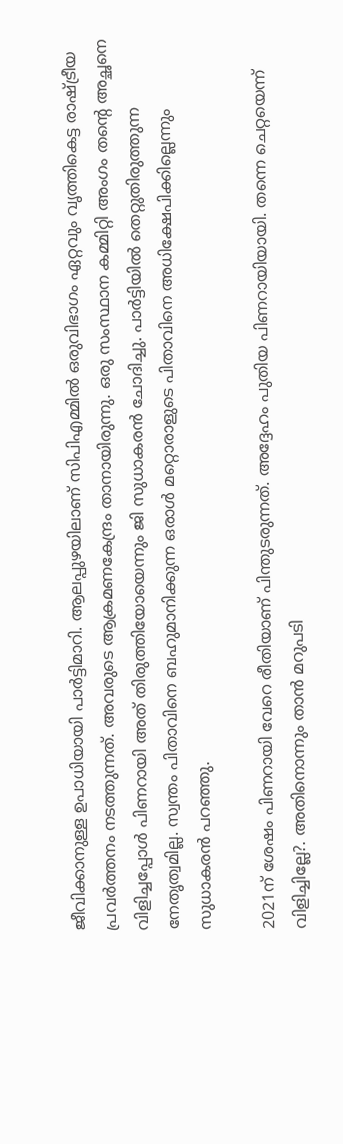ജീവിക്കാനുള്ള ഉപാധിയായി പാര്‍ട്ടിമാറി. ആലപ്പുഴയിലാണ് സിപിഎമ്മില്‍ ഒരുവിഭാഗം ഏറ്റവും വൃത്തികെട്ട രാഷ്ട്രീയ പ്രവര്‍ത്തനം നടത്തുന്നത്. അവരുടെ ആക്രമണകേന്ദ്രം താനായിരുന്നു. ഒരു സംസ്ഥാന കമ്മിറ്റി അംഗം തന്റെ അച്ഛനെ വിളിച്ചപ്പോള്‍ പിണറായി അത് തിരുത്തിയോയെന്നും ജി സുധാകരന്‍ ചോദിച്ചു. പാര്‍ട്ടിയില്‍ തെറ്റുതിരുത്തുന്ന നേതൃത്വമില്ല. സ്വന്തം പിതാവിനെ ബഹുമാനിക്കുന്ന ഒരാള്‍ മറ്റൊരാളുടെ പിതാവിനെ അധിക്ഷേപിക്കില്ലെന്നും സുധാകരന്‍ പറഞ്ഞു.

2021ന് ശേഷം പിണറായി വേറെ രീതിയാണ് പിന്തുടരുന്നത്. അദ്ദേഹം പുതിയ പിണറായിയായി. തന്നെ ചെറ്റയെന്ന് വിളിച്ചില്ലേ?. അതിനൊന്നും താന്‍ മറുപടി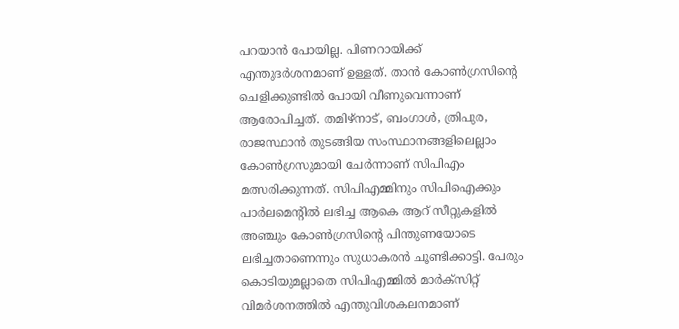പറയാന്‍ പോയില്ല. പിണറായിക്ക് എന്തുദര്‍ശനമാണ് ഉള്ളത്. താന്‍ കോണ്‍ഗ്രസിന്റെ ചെളിക്കുണ്ടില്‍ പോയി വീണുവെന്നാണ് ആരോപിച്ചത്. തമിഴ്നാട്, ബംഗാള്‍, ത്രിപുര, രാജസ്ഥാന്‍ തുടങ്ങിയ സംസ്ഥാനങ്ങളിലെല്ലാം കോണ്‍ഗ്രസുമായി ചേര്‍ന്നാണ് സിപിഎം മത്സരിക്കുന്നത്. സിപിഎമ്മിനും സിപിഐക്കും പാര്‍ലമെന്റില്‍ ലഭിച്ച ആകെ ആറ് സീറ്റുകളില്‍ അഞ്ചും കോണ്‍ഗ്രസിന്റെ പിന്തുണയോടെ ലഭിച്ചതാണെന്നും സുധാകരന്‍ ചൂണ്ടിക്കാട്ടി. പേരും കൊടിയുമല്ലാതെ സിപിഎമ്മില്‍ മാര്‍ക്‌സിറ്റ് വിമര്‍ശനത്തില്‍ എന്തുവിശകലനമാണ്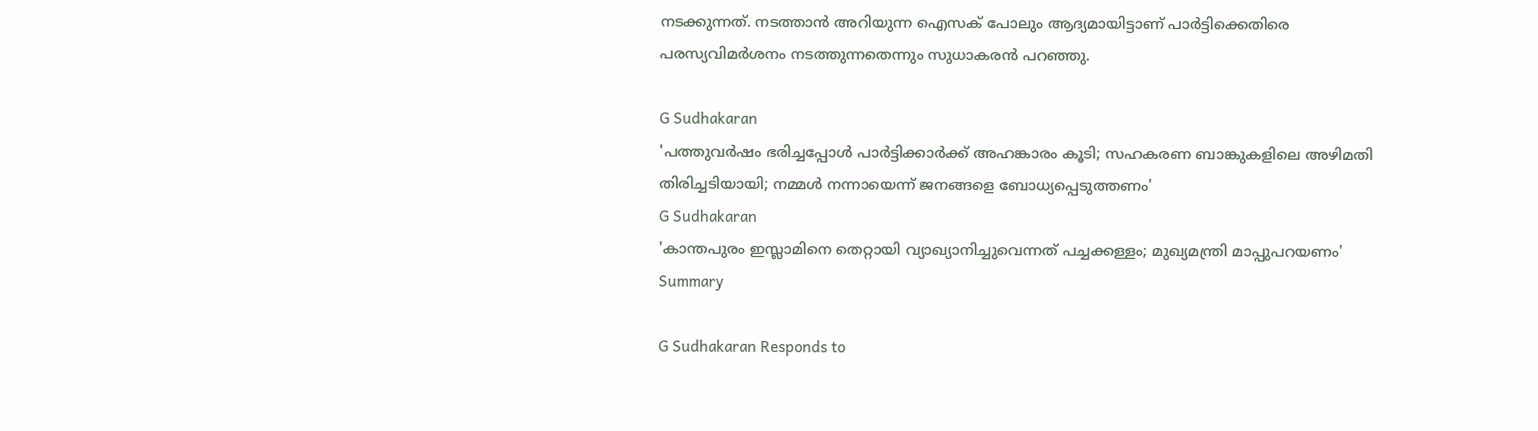നടക്കുന്നത്. നടത്താന്‍ അറിയുന്ന ഐസക് പോലും ആദ്യമായിട്ടാണ് പാര്‍ട്ടിക്കെതിരെ പരസ്യവിമര്‍ശനം നടത്തുന്നതെന്നും സുധാകരന്‍ പറഞ്ഞു.

G Sudhakaran
'പത്തുവര്‍ഷം ഭരിച്ചപ്പോള്‍ പാര്‍ട്ടിക്കാര്‍ക്ക് അഹങ്കാരം കൂടി; സഹകരണ ബാങ്കുകളിലെ അഴിമതി തിരിച്ചടിയായി; നമ്മള്‍ നന്നായെന്ന് ജനങ്ങളെ ബോധ്യപ്പെടുത്തണം'
G Sudhakaran
'കാന്തപുരം ഇസ്ലാമിനെ തെറ്റായി വ്യാഖ്യാനിച്ചുവെന്നത് പച്ചക്കള്ളം; മുഖ്യമന്ത്രി മാപ്പുപറയണം'
Summary

G Sudhakaran Responds to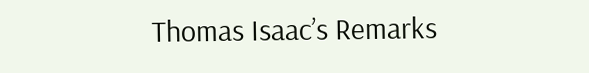Thomas Isaac’s Remarks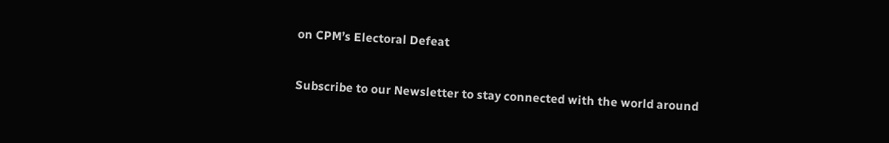on CPM’s Electoral Defeat

Subscribe to our Newsletter to stay connected with the world around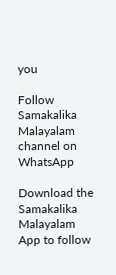you

Follow Samakalika Malayalam channel on WhatsApp

Download the Samakalika Malayalam App to follow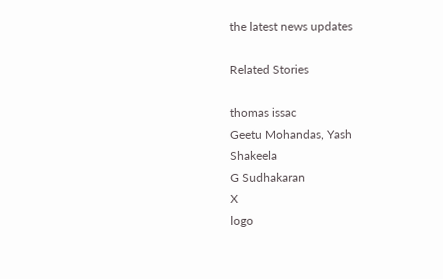the latest news updates

Related Stories

thomas issac
Geetu Mohandas, Yash
Shakeela
G Sudhakaran
X
logo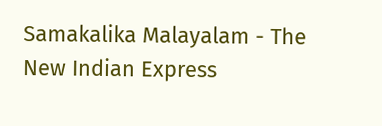Samakalika Malayalam - The New Indian Express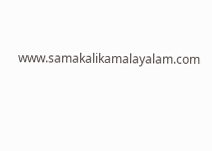www.samakalikamalayalam.com